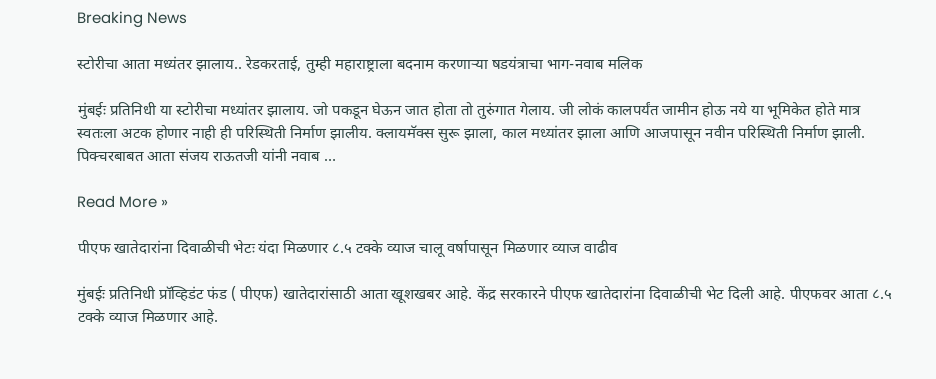Breaking News

स्टोरीचा आता मध्यंतर झालाय.. रेडकरताई, तुम्ही महाराष्ट्राला बदनाम करणाऱ्या षडयंत्राचा भाग-नवाब मलिक

मुंबईः प्रतिनिधी या स्टोरीचा मध्यांतर झालाय. जो पकडून घेऊन जात होता तो तुरुंगात गेलाय. जी लोकं कालपर्यंत जामीन होऊ नये या भूमिकेत होते मात्र स्वतःला अटक होणार नाही ही परिस्थिती निर्माण झालीय. क्लायमॅक्स सुरू झाला, काल मध्यांतर झाला आणि आजपासून नवीन परिस्थिती निर्माण झाली. पिक्चरबाबत आता संजय राऊतजी यांनी नवाब …

Read More »

पीएफ खातेदारांना दिवाळीची भेटः यंदा मिळणार ८.५ टक्के व्याज चालू वर्षापासून मिळणार व्याज वाढीव

मुंबईः प्रतिनिधी प्रॉव्हिडंट फंड ( पीएफ) खातेदारांसाठी आता खूशखबर आहे. केंद्र सरकारने पीएफ खातेदारांना दिवाळीची भेट दिली आहे. पीएफवर आता ८.५ टक्के व्याज मिळणार आहे.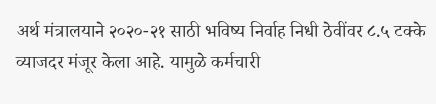अर्थ मंत्रालयाने २०२०-२१ साठी भविष्य निर्वाह निधी ठेवींवर ८.५ टक्के व्याजदर मंजूर केला आहे. यामुळे कर्मचारी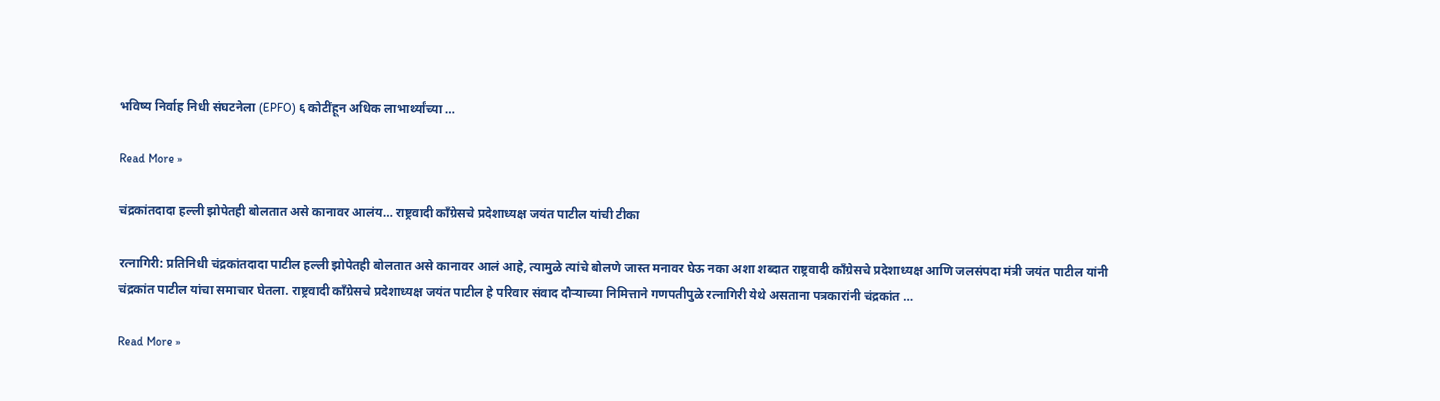भविष्य निर्वाह निधी संघटनेला (EPFO) ६ कोटींहून अधिक लाभार्थ्यांच्या …

Read More »

चंद्रकांतदादा हल्ली झोपेतही बोलतात असे कानावर आलंय… राष्ट्रवादी काँग्रेसचे प्रदेशाध्यक्ष जयंत पाटील यांची टीका

रत्नागिरी: प्रतिनिधी चंद्रकांतदादा पाटील हल्ली झोपेतही बोलतात असे कानावर आलं आहे, त्यामुळे त्यांचे बोलणे जास्त मनावर घेऊ नका अशा शब्दात राष्ट्रवादी काँग्रेसचे प्रदेशाध्यक्ष आणि जलसंपदा मंत्री जयंत पाटील यांनी चंद्रकांत पाटील यांचा समाचार घेतला. राष्ट्रवादी काँग्रेसचे प्रदेशाध्यक्ष जयंत पाटील हे परिवार संवाद दौऱ्याच्या निमित्ताने गणपतीपुळे रत्नागिरी येथे असताना पत्रकारांनी चंद्रकांत …

Read More »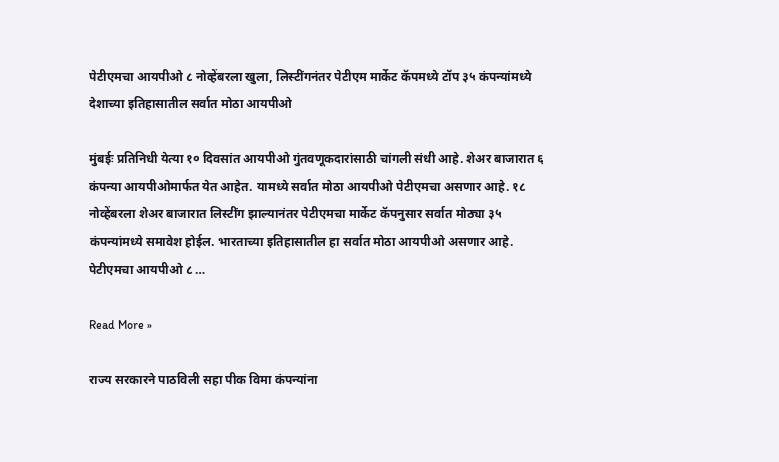पेटीएमचा आयपीओ ८ नोव्हेंबरला खुला, लिस्टींगनंतर पेटीएम मार्केट कॅपमध्ये टॉप ३५ कंपन्यांमध्ये देशाच्या इतिहासातील सर्वात मोठा आयपीओ

मुंबईः प्रतिनिधी येत्या १० दिवसांत आयपीओ गुंतवणूकदारांसाठी चांगली संधी आहे. शेअर बाजारात ६ कंपन्या आयपीओमार्फत येत आहेत. यामध्ये सर्वात मोठा आयपीओ पेटीएमचा असणार आहे. १८ नोव्हेंबरला शेअर बाजारात लिस्टींग झाल्यानंतर पेटीएमचा मार्केट कॅपनुसार सर्वात मोठ्या ३५ कंपन्यांमध्ये समावेश होईल. भारताच्या इतिहासातील हा सर्वात मोठा आयपीओ असणार आहे. पेटीएमचा आयपीओ ८ …

Read More »

राज्य सरकारने पाठविली सहा पीक विमा कंपन्यांना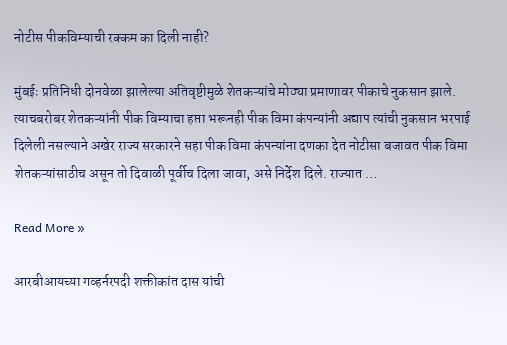नोटीस पीकविम्याची रक्कम का दिली नाही?

मुंबईः प्रतिनिधी दोनवेळा झालेल्या अतिवृष्टीमुळे शेतकऱ्यांचे मोठ्या प्रमाणावर पीकाचे नुकसान झाले. त्याचबरोबर शेतकऱ्यांनी पीक विम्याचा हप्ता भरूनही पीक विमा कंपन्यांनी अद्याप त्यांची नुकसान भरपाई दिलेली नसल्याने अखेर राज्य सरकारने सहा पीक विमा कंपन्यांना दणका देत नोटीसा बजावत पीक विमा शेतकऱ्यांसाठीच असून तो दिवाळी पूर्वीच दिला जावा, असे निर्देश दिले. राज्यात …

Read More »

आरबीआयच्या गव्हर्नरपदी शक्तीकांत दास यांची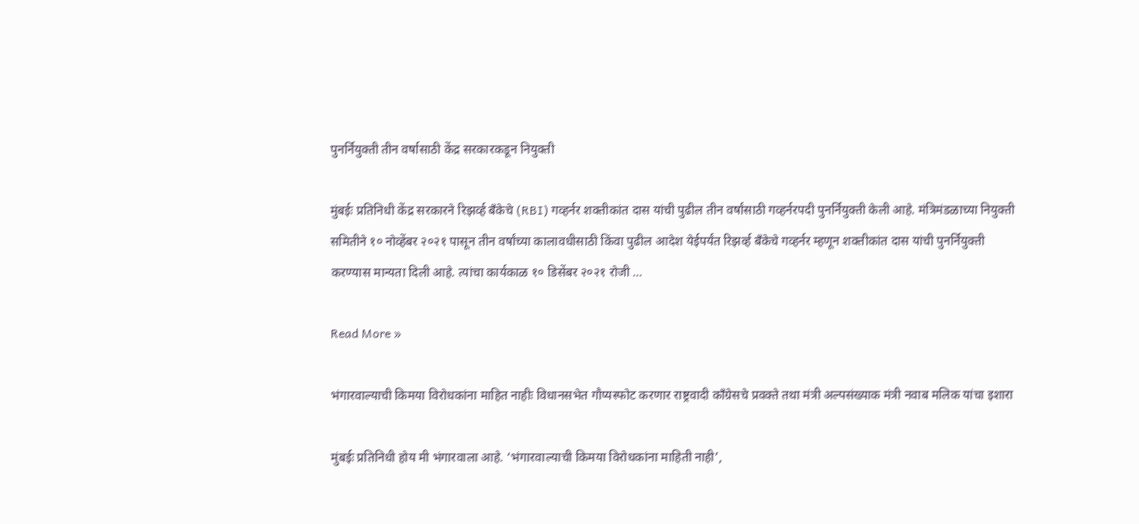पुनर्नियुक्ती तीन वर्षासाठी केंद्र सरकारकडून नियुक्ती

मुंबईः प्रतिनिधी केंद्र सरकारने रिझर्व्ह बँकेचे (RBI) गव्हर्नर शक्तीकांत दास यांची पुढील तीन वर्षांसाठी गव्हर्नरपदी पुनर्नियुक्ती केली आहे. मंत्रिमंडळाच्या नियुक्ती समितीने १० नोव्हेंबर २०२१ पासून तीन वर्षांच्या कालावधीसाठी किंवा पुढील आदेश येईपर्यंत रिझर्व्ह बँकेचे गव्हर्नर म्हणून शक्तीकांत दास यांची पुनर्नियुक्ती करण्यास मान्यता दिली आहे. त्यांचा कार्यकाळ १० डिसेंबर २०२१ रोजी …

Read More »

भंगारवाल्याची किमया विरोधकांना माहित नाहीः विधानसभेत गौप्यस्फोट करणार राष्ट्रवादी काँग्रेसचे प्रवक्ते तथा मंत्री अल्पसंख्याक मंत्री नवाब मलिक यांचा इशारा

मुंबईः प्रतिनिधी होय मी भंगारवाला आहे. ‘भंगारवाल्याची किमया विरोधकांना माहिती नाही’,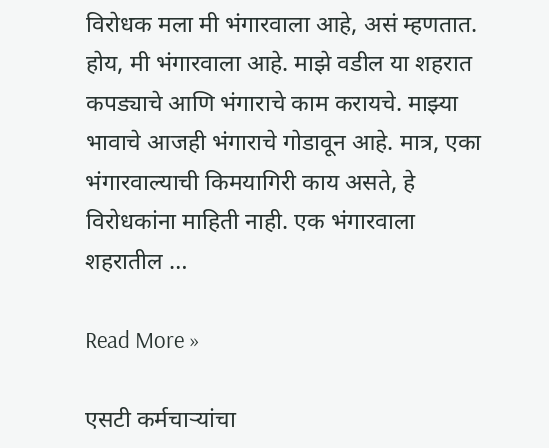विरोधक मला मी भंगारवाला आहे, असं म्हणतात. होय, मी भंगारवाला आहे. माझे वडील या शहरात कपड्याचे आणि भंगाराचे काम करायचे. माझ्या भावाचे आजही भंगाराचे गोडावून आहे. मात्र, एका भंगारवाल्याची किमयागिरी काय असते, हे विरोधकांना माहिती नाही. एक भंगारवाला शहरातील …

Read More »

एसटी कर्मचाऱ्यांचा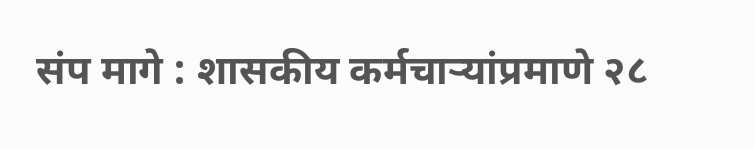संप मागे : शासकीय कर्मचाऱ्यांप्रमाणे २८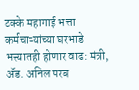टक्के महागाई भत्ता कर्मचाऱ्यांच्या घरभाडे भत्त्यातही होणार वाढ: मंत्री, ॲड. अनिल परब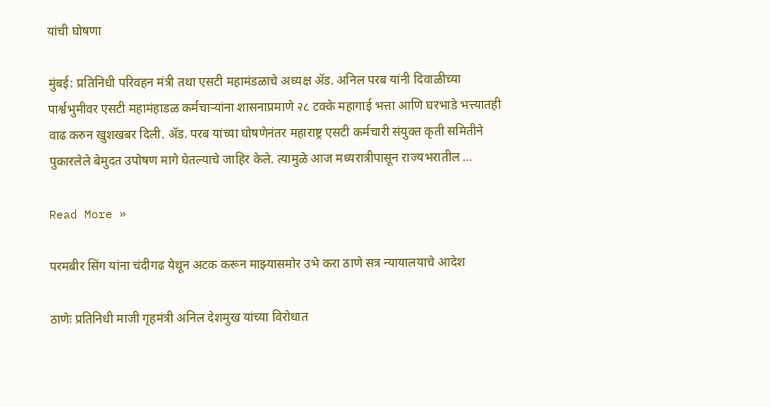यांची घोषणा

मुंबई: प्रतिनिधी परिवहन मंत्री तथा एसटी महामंडळाचे अध्यक्ष ॲड. अनिल परब यांनी दिवाळीच्या पार्श्वभुमीवर एसटी महामंहाडळ कर्मचाऱ्यांना शासनाप्रमाणे २८ टक्के महागाई भत्ता आणि घरभाडे भत्त्यातही वाढ करुन खुशखबर दिली. ॲड. परब यांच्या घोषणेनंतर महाराष्ट्र एसटी कर्मचारी संयुक्त कृती समितीने पुकारलेले बेमुदत उपोषण मागे घेतल्याचे जाहिर केले. त्यामुळे आज मध्यरात्रीपासून राज्यभरातील …

Read More »

परमबीर सिंग यांना चंदीगढ येथून अटक करून माझ्यासमोर उभे करा ठाणे सत्र न्यायालयाचे आदेश

ठाणेः प्रतिनिधी माजी गृहमंत्री अनिल देशमुख यांच्या विरोधात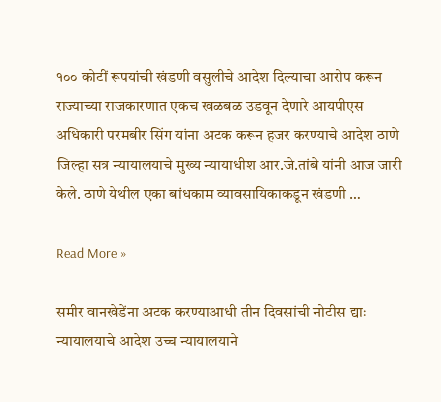१०० कोटीं रूपयांची खंडणी वसुलीचे आदेश दिल्याचा आरोप करून राज्याच्या राजकारणात एकच खळबळ उडवून देणारे आयपीएस अधिकारी परमबीर सिंग यांना अटक करून हजर करण्याचे आदेश ठाणे जिल्हा सत्र न्यायालयाचे मुख्य न्यायाधीश आर.जे.तांबे यांनी आज जारी केले. ठाणे येथील एका बांधकाम व्यावसायिकाकडून खंडणी …

Read More »

समीर वानखेडेंना अटक करण्याआधी तीन दिवसांची नोटीस द्याः न्यायालयाचे आदेश उच्च न्यायालयाने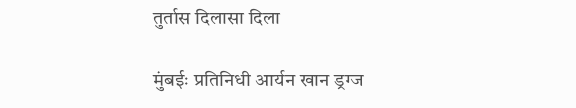तुर्तास दिलासा दिला

मुंबईः प्रतिनिधी आर्यन खान ड्रग्ज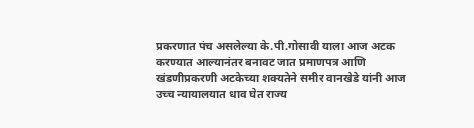प्रकरणात पंच असलेल्या के.पी.गोसावी याला आज अटक करण्यात आल्यानंतर बनावट जात प्रमाणपत्र आणि खंडणीप्रकरणी अटकेच्या शक्यतेने समीर वानखेडे यांनी आज उच्च न्यायालयात धाव घेत राज्य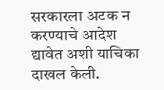सरकारला अटक न करण्याचे आदेश द्यावेत अशी याचिका दाखल केली.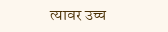त्यावर उच्च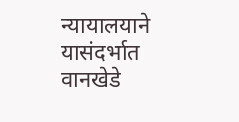न्यायालयाने यासंदर्भात वानखेडे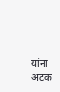यांना अटक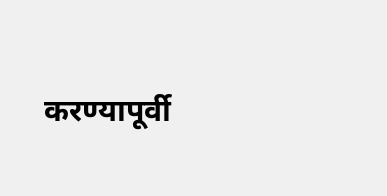करण्यापूर्वी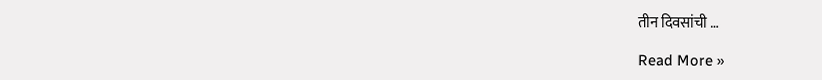तीन दिवसांची …

Read More »